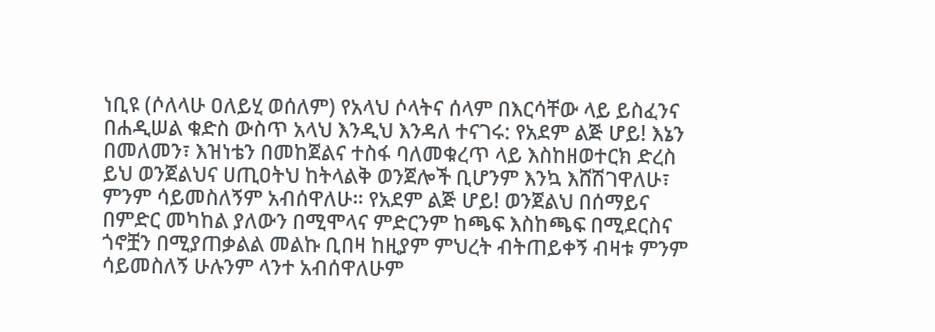ነቢዩ (ሶለላሁ ዐለይሂ ወሰለም) የአላህ ሶላትና ሰላም በእርሳቸው ላይ ይስፈንና በሐዲሠል ቁድስ ውስጥ አላህ እንዲህ እንዳለ ተናገሩ: የአደም ልጅ ሆይ! እኔን በመለመን፣ እዝነቴን በመከጀልና ተስፋ ባለመቁረጥ ላይ እስከዘወተርክ ድረስ ይህ ወንጀልህና ሀጢዐትህ ከትላልቅ ወንጀሎች ቢሆንም እንኳ እሸሽገዋለሁ፣ ምንም ሳይመስለኝም አብሰዋለሁ። የአደም ልጅ ሆይ! ወንጀልህ በሰማይና በምድር መካከል ያለውን በሚሞላና ምድርንም ከጫፍ እስከጫፍ በሚደርስና ጎኖቿን በሚያጠቃልል መልኩ ቢበዛ ከዚያም ምህረት ብትጠይቀኝ ብዛቱ ምንም ሳይመስለኝ ሁሉንም ላንተ አብሰዋለሁም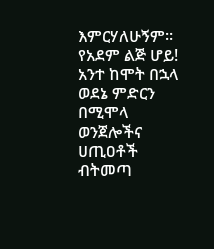እምርሃለሁኝም። የአደም ልጅ ሆይ! አንተ ከሞት በኋላ ወደኔ ምድርን በሚሞላ ወንጀሎችና ሀጢዐቶች ብትመጣ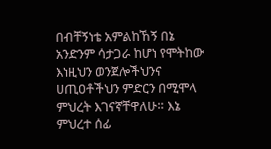በብቸኝነቴ አምልከኸኝ በኔ አንድንም ሳታጋራ ከሆነ የሞትከው እነዚህን ወንጀሎችህንና ሀጢዐቶችህን ምድርን በሚሞላ ምህረት እገናኛቸዋለሁ። እኔ ምህረተ ሰፊ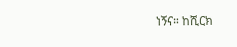ነኝና። ከሺርክ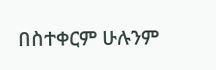በስተቀርም ሁሉንም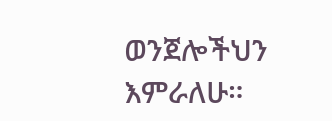ወንጀሎችህን እምራለሁ።